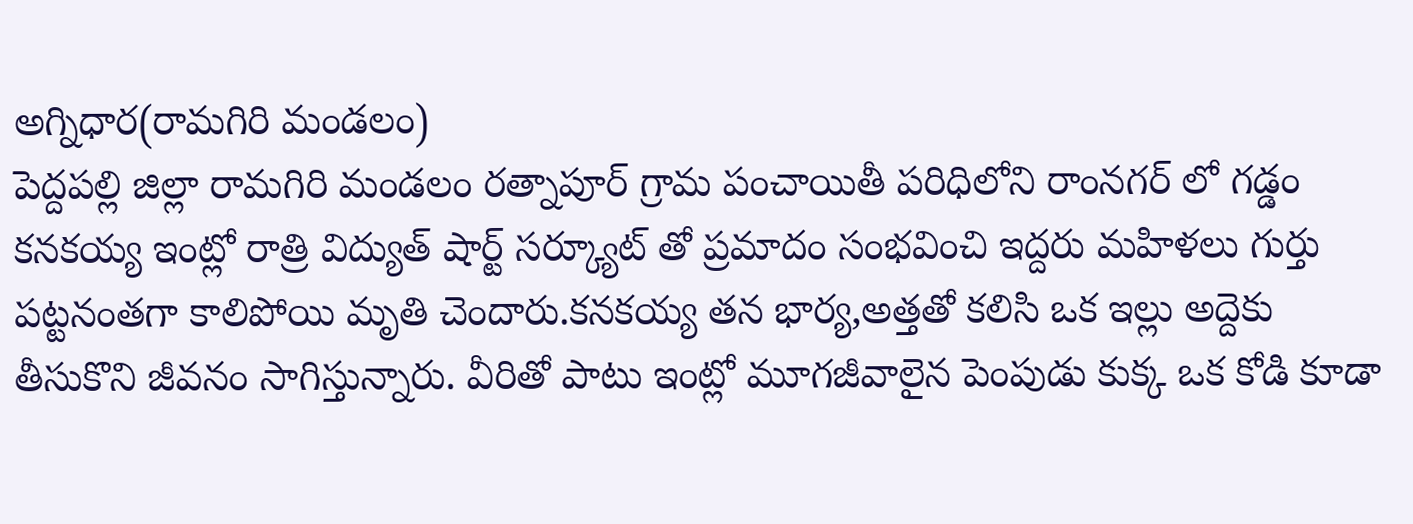అగ్నిధార(రామగిరి మండలం)
పెద్దపల్లి జిల్లా రామగిరి మండలం రత్నాపూర్ గ్రామ పంచాయితీ పరిధిలోని రాంనగర్ లో గడ్డం కనకయ్య ఇంట్లో రాత్రి విద్యుత్ షార్ట్ సర్క్యూట్ తో ప్రమాదం సంభవించి ఇద్దరు మహిళలు గుర్తు పట్టనంతగా కాలిపోయి మృతి చెందారు.కనకయ్య తన భార్య,అత్తతో కలిసి ఒక ఇల్లు అద్దెకు తీసుకొని జీవనం సాగిస్తున్నారు. వీరితో పాటు ఇంట్లో మూగజీవాలైన పెంపుడు కుక్క ఒక కోడి కూడా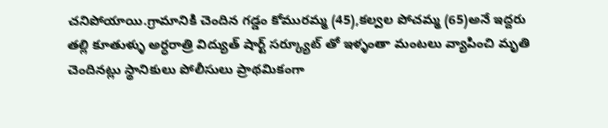చనిపోయాయి.గ్రామానికి చెందిన గడ్డం కోమురమ్మ (45),కల్వల పోచమ్మ (65)అనే ఇద్దరు తల్లి కూతుళ్ళు అర్ధరాత్రి విద్యుత్ షార్ట్ సర్క్యూట్ తో ఇళ్ళంతా మంటలు వ్యాపించి మృతి చెందినట్లు స్థానికులు పోలీసులు ప్రాథమికంగా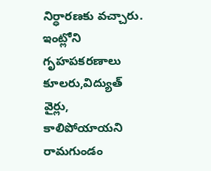నిర్ధారణకు వచ్చారు. ఇంట్లోని గృహపకరణాలు కూలరు,విద్యుత్ వైర్లు, కాలిపోయాయని రామగుండం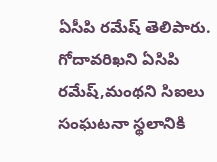ఏసీపి రమేష్ తెలిపారు. గోదావరిఖని ఏసిపి రమేష్,మంథని సిఐలు సంఘటనా స్థలానికి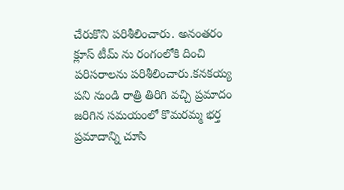చేరుకొని పరిశీలించారు. అనంతరం క్లూస్ టీమ్ ను రంగంలోకి దించి పరిసరాలను పరిశీలించారు.కనకయ్య పని నుండి రాత్రి తిరిగి వచ్చి ప్రమాదం జరిగిన సమయంలో కొమరమ్మ భర్త ప్రమాదాన్ని చూసి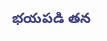భయపడి తన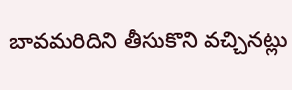బావమరిదిని తీసుకొని వచ్చినట్లు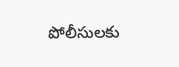పోలీసులకు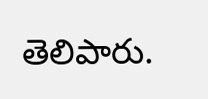తెలిపారు.